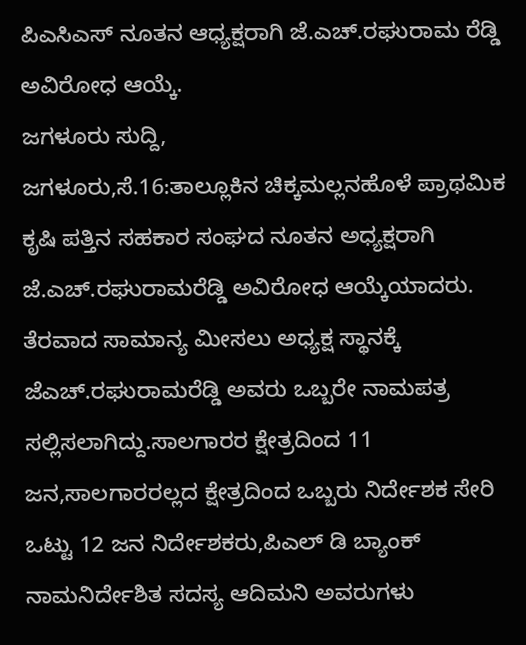ಪಿಎಸಿಎಸ್ ನೂತನ ಆಧ್ಯಕ್ಷರಾಗಿ ಜೆ.ಎಚ್.ರಘುರಾಮ ರೆಡ್ಡಿ ಅವಿರೋಧ ಆಯ್ಕೆ.
ಜಗಳೂರು ಸುದ್ದಿ,
ಜಗಳೂರು,ಸೆ.16:ತಾಲ್ಲೂಕಿನ ಚಿಕ್ಕಮಲ್ಲನಹೊಳೆ ಪ್ರಾಥಮಿಕ ಕೃಷಿ ಪತ್ತಿನ ಸಹಕಾರ ಸಂಘದ ನೂತನ ಅಧ್ಯಕ್ಷರಾಗಿ ಜೆ.ಎಚ್.ರಘುರಾಮರೆಡ್ಡಿ ಅವಿರೋಧ ಆಯ್ಕೆಯಾದರು.
ತೆರವಾದ ಸಾಮಾನ್ಯ ಮೀಸಲು ಅಧ್ಯಕ್ಷ ಸ್ಥಾನಕ್ಕೆ ಜೆಎಚ್.ರಘುರಾಮರೆಡ್ಡಿ ಅವರು ಒಬ್ಬರೇ ನಾಮಪತ್ರ ಸಲ್ಲಿಸಲಾಗಿದ್ದು.ಸಾಲಗಾರರ ಕ್ಷೇತ್ರದಿಂದ 11 ಜನ,ಸಾಲಗಾರರಲ್ಲದ ಕ್ಷೇತ್ರದಿಂದ ಒಬ್ಬರು ನಿರ್ದೇಶಕ ಸೇರಿ ಒಟ್ಟು 12 ಜನ ನಿರ್ದೇಶಕರು,ಪಿಎಲ್ ಡಿ ಬ್ಯಾಂಕ್ ನಾಮನಿರ್ದೇಶಿತ ಸದಸ್ಯ ಆದಿಮನಿ ಅವರುಗಳು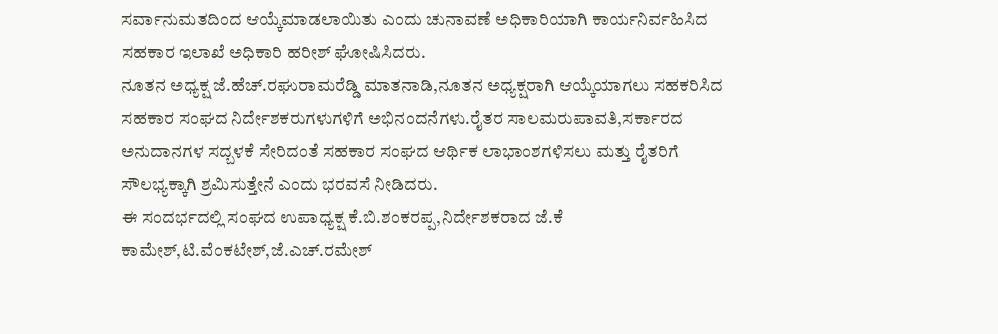ಸರ್ವಾನುಮತದಿಂದ ಆಯ್ಕೆಮಾಡಲಾಯಿತು ಎಂದು ಚುನಾವಣೆ ಅಧಿಕಾರಿಯಾಗಿ ಕಾರ್ಯನಿರ್ವಹಿಸಿದ ಸಹಕಾರ ಇಲಾಖೆ ಅಧಿಕಾರಿ ಹರೀಶ್ ಘೋಷಿಸಿದರು.
ನೂತನ ಅಧ್ಯಕ್ಷ ಜೆ.ಹೆಚ್.ರಘುರಾಮರೆಡ್ಡಿ ಮಾತನಾಡಿ,ನೂತನ ಅಧ್ಯಕ್ಷರಾಗಿ ಆಯ್ಕೆಯಾಗಲು ಸಹಕರಿಸಿದ ಸಹಕಾರ ಸಂಘದ ನಿರ್ದೇಶಕರುಗಳುಗಳಿಗೆ ಅಭಿನಂದನೆಗಳು.ರೈತರ ಸಾಲಮರುಪಾವತಿ,ಸರ್ಕಾರದ ಅನುದಾನಗಳ ಸದ್ಬಳಕೆ ಸೇರಿದಂತೆ ಸಹಕಾರ ಸಂಘದ ಆರ್ಥಿಕ ಲಾಭಾಂಶಗಳಿಸಲು ಮತ್ತು ರೈತರಿಗೆ ಸೌಲಭ್ಯಕ್ಕಾಗಿ ಶ್ರಮಿಸುತ್ತೇನೆ ಎಂದು ಭರವಸೆ ನೀಡಿದರು.
ಈ ಸಂದರ್ಭದಲ್ಲಿ ಸಂಘದ ಉಪಾಧ್ಯಕ್ಷ ಕೆ.ಬಿ.ಶಂಕರಪ್ಪ,ನಿರ್ದೇಶಕರಾದ ಜೆ.ಕೆ ಕಾಮೇಶ್,ಟಿ.ವೆಂಕಟೇಶ್,ಜೆ.ಎಚ್.ರಮೇಶ್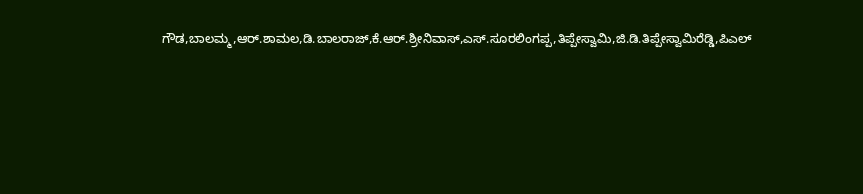ಗೌಡ,ಬಾಲಮ್ಮ,ಆರ್.ಶಾಮಲ,ಡಿ.ಬಾಲರಾಜ್,ಕೆ.ಆರ್.ಶ್ರೀನಿವಾಸ್,ಎಸ್.ಸೂರಲಿಂಗಪ್ಪ,ತಿಪ್ಪೇಸ್ವಾಮಿ,ಜಿ.ಡಿ.ತಿಪ್ಪೇಸ್ವಾಮಿರೆಡ್ಡಿ,ಪಿಎಲ್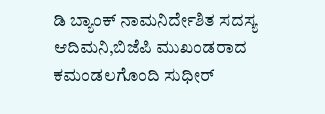ಡಿ ಬ್ಯಾಂಕ್ ನಾಮನಿರ್ದೇಶಿತ ಸದಸ್ಯ ಆದಿಮನಿ,ಬಿಜೆಪಿ ಮುಖಂಡರಾದ ಕಮಂಡಲಗೊಂದಿ ಸುಧೀರ್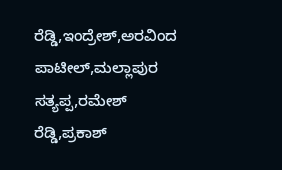ರೆಡ್ಡಿ,ಇಂದ್ರೇಶ್,ಅರವಿಂದ ಪಾಟೀಲ್,ಮಲ್ಲಾಪುರ ಸತ್ಯಪ್ಪ,ರಮೇಶ್ ರೆಡ್ಡಿ,ಪ್ರಕಾಶ್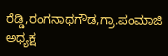ರೆಡ್ಡಿ,ರಂಗನಾಥಗೌಡ,ಗ್ರಾ.ಪಂಮಾಜಿ ಅಧ್ಯಕ್ಷ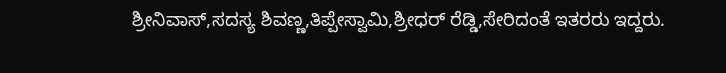ಶ್ರೀನಿವಾಸ್,ಸದಸ್ಯ ಶಿವಣ್ಣ,ತಿಪ್ಪೇಸ್ವಾಮಿ,ಶ್ರೀಧರ್ ರೆಡ್ಡಿ,ಸೇರಿದಂತೆ ಇತರರು ಇದ್ದರು.